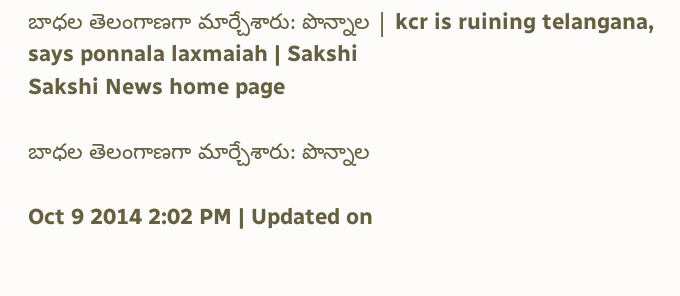బాధల తెలంగాణగా మార్చేశారు: పొన్నాల | kcr is ruining telangana, says ponnala laxmaiah | Sakshi
Sakshi News home page

బాధల తెలంగాణగా మార్చేశారు: పొన్నాల

Oct 9 2014 2:02 PM | Updated on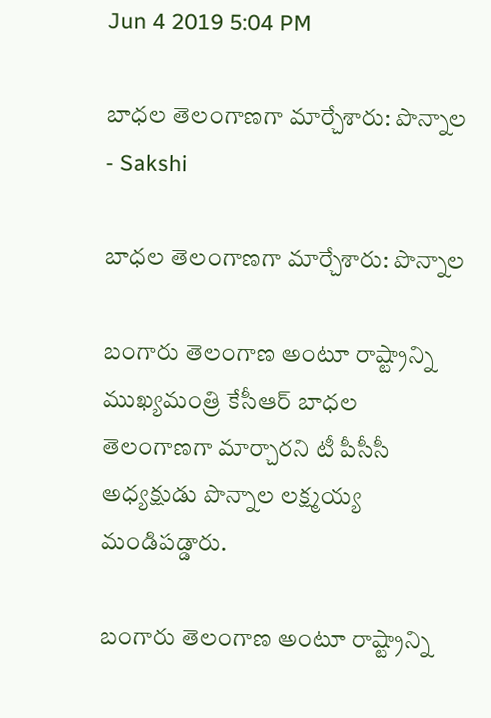Jun 4 2019 5:04 PM

బాధల తెలంగాణగా మార్చేశారు: పొన్నాల - Sakshi

బాధల తెలంగాణగా మార్చేశారు: పొన్నాల

బంగారు తెలంగాణ అంటూ రాష్ట్రాన్ని ముఖ్యమంత్రి కేసీఆర్ బాధల తెలంగాణగా మార్చారని టీ పీసీసీ అధ్యక్షుడు పొన్నాల లక్ష్మయ్య మండిపడ్డారు.

బంగారు తెలంగాణ అంటూ రాష్ట్రాన్ని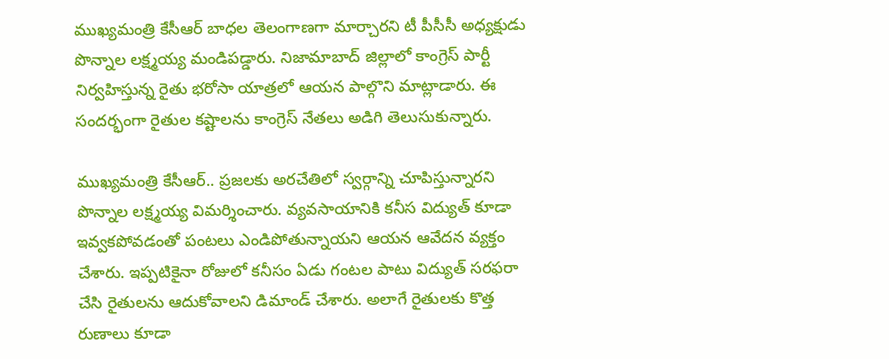ముఖ్యమంత్రి కేసీఆర్ బాధల తెలంగాణగా మార్చారని టీ పీసీసీ అధ్యక్షుడు పొన్నాల లక్ష్మయ్య మండిపడ్డారు. నిజామాబాద్ జిల్లాలో కాంగ్రెస్ పార్టీ నిర్వహిస్తున్న రైతు భరోసా యాత్రలో ఆయన పాల్గొని మాట్లాడారు. ఈ సందర్భంగా రైతుల కష్టాలను కాంగ్రెస్ నేతలు అడిగి తెలుసుకున్నారు.

ముఖ్యమంత్రి కేసీఆర్.. ప్రజలకు అరచేతిలో స్వర్గాన్ని చూపిస్తున్నారని పొన్నాల లక్ష్మయ్య విమర్శించారు. వ్యవసాయానికి కనీస విద్యుత్ కూడా ఇవ్వకపోవడంతో పంటలు ఎండిపోతున్నాయని ఆయన ఆవేదన వ్యక్తం చేశారు. ఇప్పటికైనా రోజులో కనీసం ఏడు గంటల పాటు విద్యుత్ సరఫరా చేసి రైతులను ఆదుకోవాలని డిమాండ్ చేశారు. అలాగే రైతులకు కొత్త రుణాలు కూడా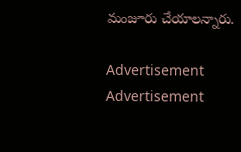మంజూరు చేయాలన్నారు.

Advertisement
Advertisement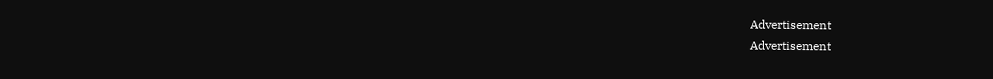Advertisement
Advertisement